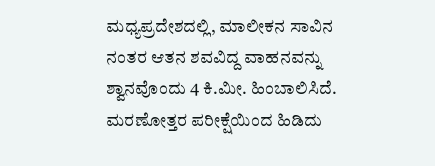ಮಧ್ಯಪ್ರದೇಶದಲ್ಲಿ, ಮಾಲೀಕನ ಸಾವಿನ ನಂತರ ಆತನ ಶವವಿದ್ದ ವಾಹನವನ್ನು ಶ್ವಾನವೊಂದು 4 ಕಿ.ಮೀ. ಹಿಂಬಾಲಿಸಿದೆ. ಮರಣೋತ್ತರ ಪರೀಕ್ಷೆಯಿಂದ ಹಿಡಿದು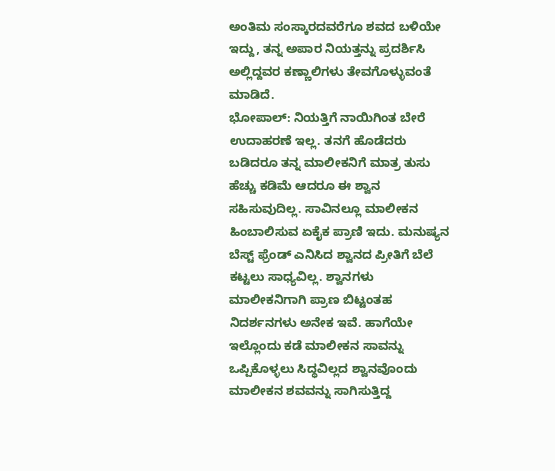ಅಂತಿಮ ಸಂಸ್ಕಾರದವರೆಗೂ ಶವದ ಬಳಿಯೇ ಇದ್ದು, ತನ್ನ ಅಪಾರ ನಿಯತ್ತನ್ನು ಪ್ರದರ್ಶಿಸಿ ಅಲ್ಲಿದ್ದವರ ಕಣ್ಣಾಲಿಗಳು ತೇವಗೊಳ್ಳುವಂತೆ ಮಾಡಿದೆ.
ಭೋಪಾಲ್: ನಿಯತ್ತಿಗೆ ನಾಯಿಗಿಂತ ಬೇರೆ ಉದಾಹರಣೆ ಇಲ್ಲ. ತನಗೆ ಹೊಡೆದರು ಬಡಿದರೂ ತನ್ನ ಮಾಲೀಕನಿಗೆ ಮಾತ್ರ ತುಸು ಹೆಚ್ಚು ಕಡಿಮೆ ಆದರೂ ಈ ಶ್ವಾನ ಸಹಿಸುವುದಿಲ್ಲ. ಸಾವಿನಲ್ಲೂ ಮಾಲೀಕನ ಹಿಂಬಾಲಿಸುವ ಏಕೈಕ ಪ್ರಾಣಿ ಇದು. ಮನುಷ್ಯನ ಬೆಸ್ಟ್ ಫ್ರೆಂಡ್ ಎನಿಸಿದ ಶ್ವಾನದ ಪ್ರೀತಿಗೆ ಬೆಲೆ ಕಟ್ಟಲು ಸಾಧ್ಯವಿಲ್ಲ. ಶ್ವಾನಗಳು ಮಾಲೀಕನಿಗಾಗಿ ಪ್ರಾಣ ಬಿಟ್ಟಂತಹ ನಿದರ್ಶನಗಳು ಅನೇಕ ಇವೆ. ಹಾಗೆಯೇ ಇಲ್ಲೊಂದು ಕಡೆ ಮಾಲೀಕನ ಸಾವನ್ನು ಒಪ್ಪಿಕೊಳ್ಳಲು ಸಿದ್ಧವಿಲ್ಲದ ಶ್ವಾನವೊಂದು ಮಾಲೀಕನ ಶವವನ್ನು ಸಾಗಿಸುತ್ತಿದ್ದ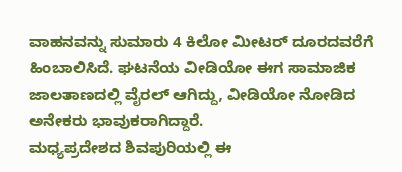ವಾಹನವನ್ನು ಸುಮಾರು 4 ಕಿಲೋ ಮೀಟರ್ ದೂರದವರೆಗೆ ಹಿಂಬಾಲಿಸಿದೆ. ಘಟನೆಯ ವೀಡಿಯೋ ಈಗ ಸಾಮಾಜಿಕ ಜಾಲತಾಣದಲ್ಲಿ ವೈರಲ್ ಆಗಿದ್ದು, ವೀಡಿಯೋ ನೋಡಿದ ಅನೇಕರು ಭಾವುಕರಾಗಿದ್ದಾರೆ.
ಮಧ್ಯಪ್ರದೇಶದ ಶಿವಪುರಿಯಲ್ಲಿ ಈ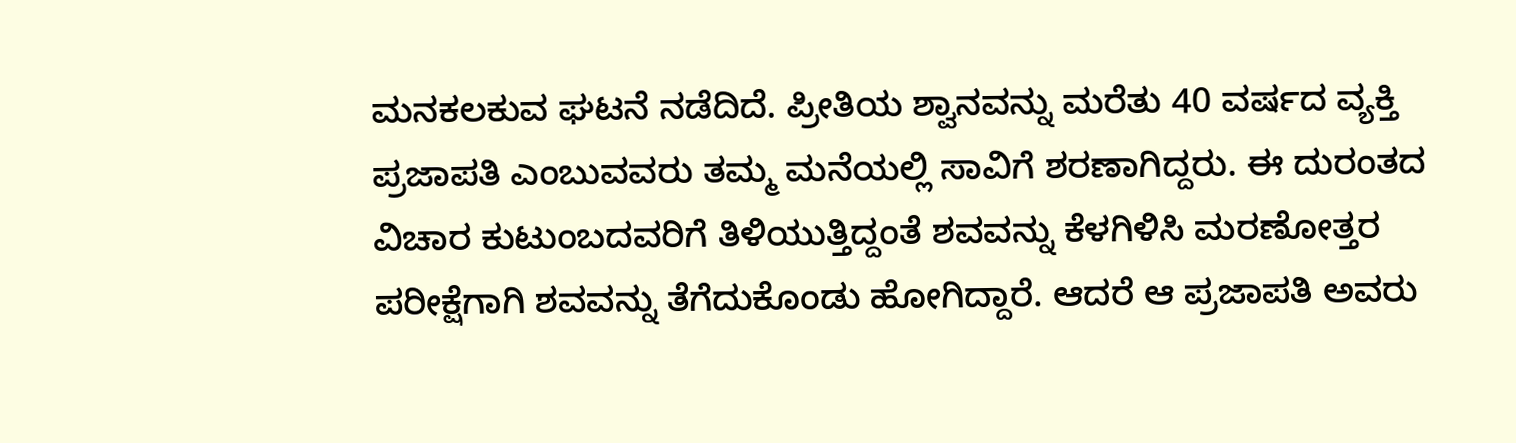ಮನಕಲಕುವ ಘಟನೆ ನಡೆದಿದೆ. ಪ್ರೀತಿಯ ಶ್ವಾನವನ್ನು ಮರೆತು 40 ವರ್ಷದ ವ್ಯಕ್ತಿ ಪ್ರಜಾಪತಿ ಎಂಬುವವರು ತಮ್ಮ ಮನೆಯಲ್ಲಿ ಸಾವಿಗೆ ಶರಣಾಗಿದ್ದರು. ಈ ದುರಂತದ ವಿಚಾರ ಕುಟುಂಬದವರಿಗೆ ತಿಳಿಯುತ್ತಿದ್ದಂತೆ ಶವವನ್ನು ಕೆಳಗಿಳಿಸಿ ಮರಣೋತ್ತರ ಪರೀಕ್ಷೆಗಾಗಿ ಶವವನ್ನು ತೆಗೆದುಕೊಂಡು ಹೋಗಿದ್ದಾರೆ. ಆದರೆ ಆ ಪ್ರಜಾಪತಿ ಅವರು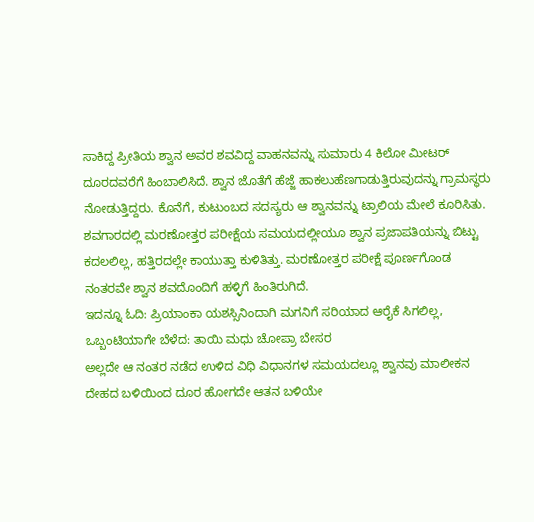ಸಾಕಿದ್ದ ಪ್ರೀತಿಯ ಶ್ವಾನ ಅವರ ಶವವಿದ್ದ ವಾಹನವನ್ನು ಸುಮಾರು 4 ಕಿಲೋ ಮೀಟರ್ ದೂರದವರೆಗೆ ಹಿಂಬಾಲಿಸಿದೆ. ಶ್ವಾನ ಜೊತೆಗೆ ಹೆಜ್ಜೆ ಹಾಕಲುಹೆಣಗಾಡುತ್ತಿರುವುದನ್ನು ಗ್ರಾಮಸ್ಥರು ನೋಡುತ್ತಿದ್ದರು. ಕೊನೆಗೆ, ಕುಟುಂಬದ ಸದಸ್ಯರು ಆ ಶ್ವಾನವನ್ನು ಟ್ರಾಲಿಯ ಮೇಲೆ ಕೂರಿಸಿತು. ಶವಗಾರದಲ್ಲಿ ಮರಣೋತ್ತರ ಪರೀಕ್ಷೆಯ ಸಮಯದಲ್ಲೀಯೂ ಶ್ವಾನ ಪ್ರಜಾಪತಿಯನ್ನು ಬಿಟ್ಟು ಕದಲಲಿಲ್ಲ, ಹತ್ತಿರದಲ್ಲೇ ಕಾಯುತ್ತಾ ಕುಳಿತಿತ್ತು. ಮರಣೋತ್ತರ ಪರೀಕ್ಷೆ ಪೂರ್ಣಗೊಂಡ ನಂತರವೇ ಶ್ವಾನ ಶವದೊಂದಿಗೆ ಹಳ್ಳಿಗೆ ಹಿಂತಿರುಗಿದೆ.
ಇದನ್ನೂ ಓದಿ: ಪ್ರಿಯಾಂಕಾ ಯಶಸ್ಸಿನಿಂದಾಗಿ ಮಗನಿಗೆ ಸರಿಯಾದ ಆರೈಕೆ ಸಿಗಲಿಲ್ಲ, ಒಬ್ಬಂಟಿಯಾಗೇ ಬೆಳೆದ: ತಾಯಿ ಮಧು ಚೋಪ್ರಾ ಬೇಸರ
ಅಲ್ಲದೇ ಆ ನಂತರ ನಡೆದ ಉಳಿದ ವಿಧಿ ವಿಧಾನಗಳ ಸಮಯದಲ್ಲೂ ಶ್ವಾನವು ಮಾಲೀಕನ ದೇಹದ ಬಳಿಯಿಂದ ದೂರ ಹೋಗದೇ ಆತನ ಬಳಿಯೇ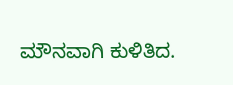ಮೌನವಾಗಿ ಕುಳಿತಿದ.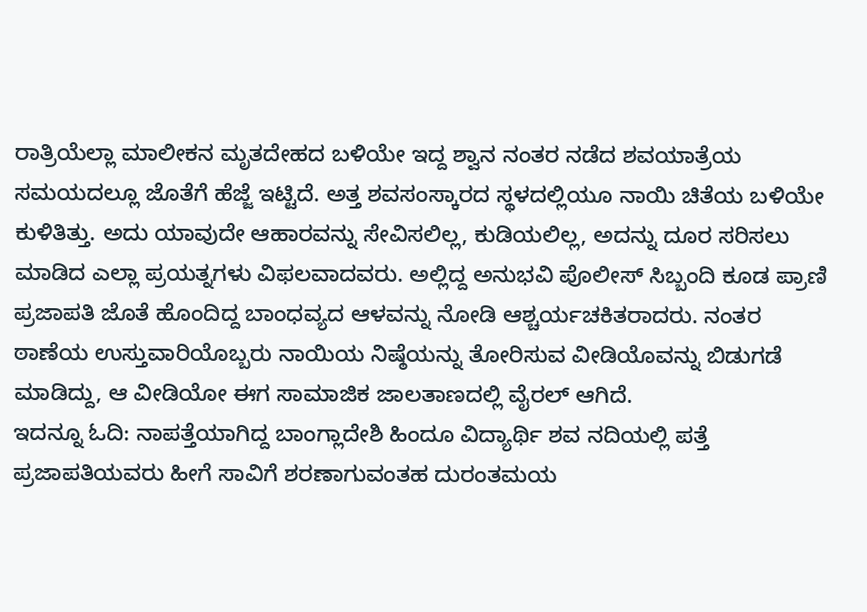ರಾತ್ರಿಯೆಲ್ಲಾ ಮಾಲೀಕನ ಮೃತದೇಹದ ಬಳಿಯೇ ಇದ್ದ ಶ್ವಾನ ನಂತರ ನಡೆದ ಶವಯಾತ್ರೆಯ ಸಮಯದಲ್ಲೂ ಜೊತೆಗೆ ಹೆಜ್ಜೆ ಇಟ್ಟಿದೆ. ಅತ್ತ ಶವಸಂಸ್ಕಾರದ ಸ್ಥಳದಲ್ಲಿಯೂ ನಾಯಿ ಚಿತೆಯ ಬಳಿಯೇ ಕುಳಿತಿತ್ತು. ಅದು ಯಾವುದೇ ಆಹಾರವನ್ನು ಸೇವಿಸಲಿಲ್ಲ, ಕುಡಿಯಲಿಲ್ಲ, ಅದನ್ನು ದೂರ ಸರಿಸಲು ಮಾಡಿದ ಎಲ್ಲಾ ಪ್ರಯತ್ನಗಳು ವಿಫಲವಾದವರು. ಅಲ್ಲಿದ್ದ ಅನುಭವಿ ಪೊಲೀಸ್ ಸಿಬ್ಬಂದಿ ಕೂಡ ಪ್ರಾಣಿ ಪ್ರಜಾಪತಿ ಜೊತೆ ಹೊಂದಿದ್ದ ಬಾಂಧವ್ಯದ ಆಳವನ್ನು ನೋಡಿ ಆಶ್ಚರ್ಯಚಕಿತರಾದರು. ನಂತರ ಠಾಣೆಯ ಉಸ್ತುವಾರಿಯೊಬ್ಬರು ನಾಯಿಯ ನಿಷ್ಠೆಯನ್ನು ತೋರಿಸುವ ವೀಡಿಯೊವನ್ನು ಬಿಡುಗಡೆ ಮಾಡಿದ್ದು, ಆ ವೀಡಿಯೋ ಈಗ ಸಾಮಾಜಿಕ ಜಾಲತಾಣದಲ್ಲಿ ವೈರಲ್ ಆಗಿದೆ.
ಇದನ್ನೂ ಓದಿ: ನಾಪತ್ತೆಯಾಗಿದ್ದ ಬಾಂಗ್ಲಾದೇಶಿ ಹಿಂದೂ ವಿದ್ಯಾರ್ಥಿ ಶವ ನದಿಯಲ್ಲಿ ಪತ್ತೆ
ಪ್ರಜಾಪತಿಯವರು ಹೀಗೆ ಸಾವಿಗೆ ಶರಣಾಗುವಂತಹ ದುರಂತಮಯ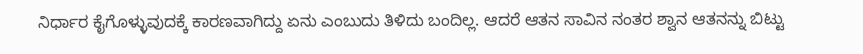ನಿರ್ಧಾರ ಕೈಗೊಳ್ಳುವುದಕ್ಕೆ ಕಾರಣವಾಗಿದ್ದು ಏನು ಎಂಬುದು ತಿಳಿದು ಬಂದಿಲ್ಲ. ಆದರೆ ಆತನ ಸಾವಿನ ನಂತರ ಶ್ವಾನ ಆತನನ್ನು ಬಿಟ್ಟು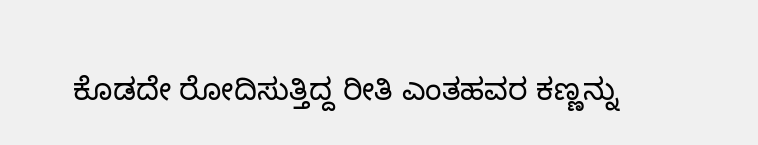ಕೊಡದೇ ರೋದಿಸುತ್ತಿದ್ದ ರೀತಿ ಎಂತಹವರ ಕಣ್ಣನ್ನು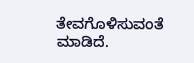ತೇವಗೊಳಿಸುವಂತೆ ಮಾಡಿದೆ.